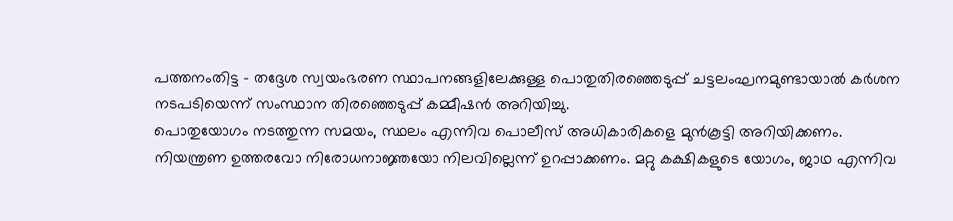പത്തനംതിട്ട – തദ്ദേശ സ്വയംഭരണ സ്ഥാപനങ്ങളിലേക്കുള്ള പൊതുതിരഞ്ഞെടുപ്പ് ചട്ടലംഘനമുണ്ടായാൽ കർശന നടപടിയെന്ന് സംസ്ഥാന തിരഞ്ഞെടുപ്പ് കമ്മീഷൻ അറിയിച്ചു.
പൊതുയോഗം നടത്തുന്ന സമയം, സ്ഥലം എന്നിവ പൊലീസ് അധികാരികളെ മുൻകൂട്ടി അറിയിക്കണം. നിയന്ത്രണ ഉത്തരവോ നിരോധനാജ്ഞയോ നിലവില്ലെന്ന് ഉറപ്പാക്കണം. മറ്റു കക്ഷികളുടെ യോഗം, ജാഥ എന്നിവ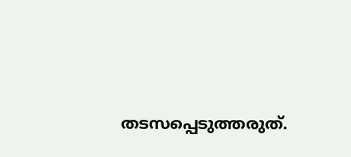തടസപ്പെടുത്തരുത്.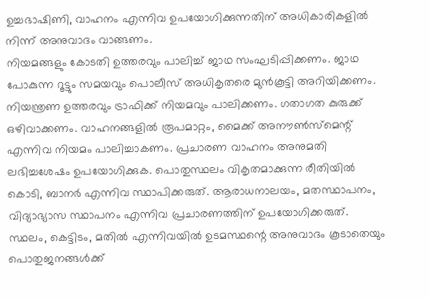ഉച്ചഭാഷിണി, വാഹനം എന്നിവ ഉപയോഗിക്കുന്നതിന് അധികാരികളിൽ നിന്ന് അനുവാദം വാങ്ങണം.
നിയമങ്ങളും കോടതി ഉത്തരവും പാലിച്ച് ജാഥ സംഘടിപ്പിക്കണം. ജാഥ പോകുന്ന റൂട്ടും സമയവും പൊലീസ് അധികൃതരെ മുൻകൂട്ടി അറിയിക്കണം.
നിയന്ത്രണ ഉത്തരവും ട്രാഫിക്ക് നിയമവും പാലിക്കണം. ഗതാഗത കുരുക്ക് ഒഴിവാക്കണം. വാഹനങ്ങളിൽ രൂപമാറ്റം, മൈക്ക് അനൗൺസ്മെന്റ് എന്നിവ നിയമം പാലിച്ചാകണം. പ്രചാരണ വാഹനം അനുമതി ലഭിച്ചശേഷം ഉപയോഗിക്കുക. പൊതുസ്ഥലം വികൃതമാക്കുന്ന രീതിയിൽ കൊടി, ബാനർ എന്നിവ സ്ഥാപിക്കരുത്. ആരാധനാലയം, മതസ്ഥാപനം, വിദ്യാഭ്യാസ സ്ഥാപനം എന്നിവ പ്രചാരണത്തിന് ഉപയോഗിക്കരുത്. സ്ഥലം, കെട്ടിടം, മതിൽ എന്നിവയിൽ ഉടമസ്ഥന്റെ അനുവാദം കൂടാതെയും പൊതുജനങ്ങൾക്ക്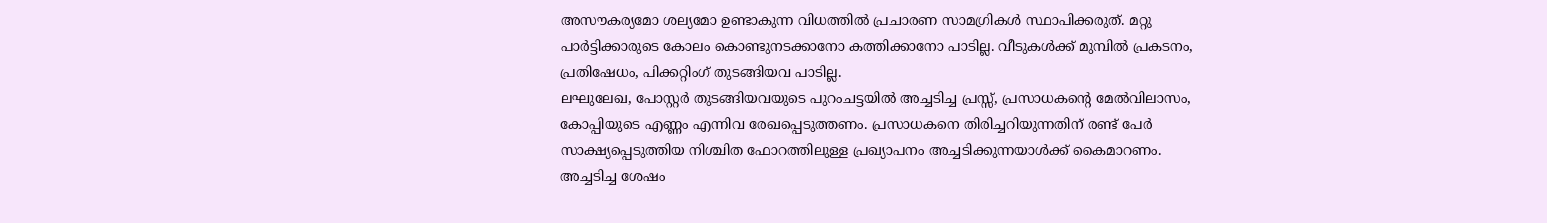അസൗകര്യമോ ശല്യമോ ഉണ്ടാകുന്ന വിധത്തിൽ പ്രചാരണ സാമഗ്രികൾ സ്ഥാപിക്കരുത്. മറ്റു പാർട്ടിക്കാരുടെ കോലം കൊണ്ടുനടക്കാനോ കത്തിക്കാനോ പാടില്ല. വീടുകൾക്ക് മുമ്പിൽ പ്രകടനം, പ്രതിഷേധം, പിക്കറ്റിംഗ് തുടങ്ങിയവ പാടില്ല.
ലഘുലേഖ, പോസ്റ്റർ തുടങ്ങിയവയുടെ പുറംചട്ടയിൽ അച്ചടിച്ച പ്രസ്സ്, പ്രസാധകന്റെ മേൽവിലാസം, കോപ്പിയുടെ എണ്ണം എന്നിവ രേഖപ്പെടുത്തണം. പ്രസാധകനെ തിരിച്ചറിയുന്നതിന് രണ്ട് പേർ സാക്ഷ്യപ്പെടുത്തിയ നിശ്ചിത ഫോറത്തിലുള്ള പ്രഖ്യാപനം അച്ചടിക്കുന്നയാൾക്ക് കൈമാറണം. അച്ചടിച്ച ശേഷം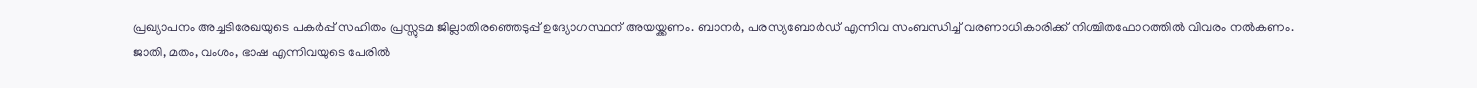പ്രഖ്യാപനം അച്ചടിരേഖയുടെ പകർപ്പ് സഹിതം പ്രസ്സുടമ ജില്ലാതിരഞ്ഞെടുപ്പ് ഉദ്യോഗസ്ഥന് അയയ്ക്കണം. ബാനർ, പരസ്യബോർഡ് എന്നിവ സംബന്ധിച്ച് വരണാധികാരിക്ക് നിശ്ചിതഫോറത്തിൽ വിവരം നൽകണം.
ജാതി, മതം, വംശം, ഭാഷ എന്നിവയുടെ പേരിൽ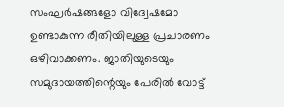സംഘർഷങ്ങളോ വിദ്വേഷമോ ഉണ്ടാകുന്ന രീതിയിലുള്ള പ്രചാരണം ഒഴിവാക്കണം. ജാതിയുടെയും സമുദായത്തിന്റെയും പേരിൽ വോട്ട്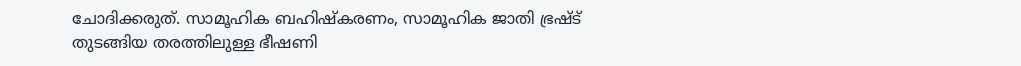ചോദിക്കരുത്. സാമൂഹിക ബഹിഷ്കരണം, സാമൂഹിക ജാതി ഭ്രഷ്ട് തുടങ്ങിയ തരത്തിലുള്ള ഭീഷണി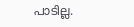പാടില്ല.